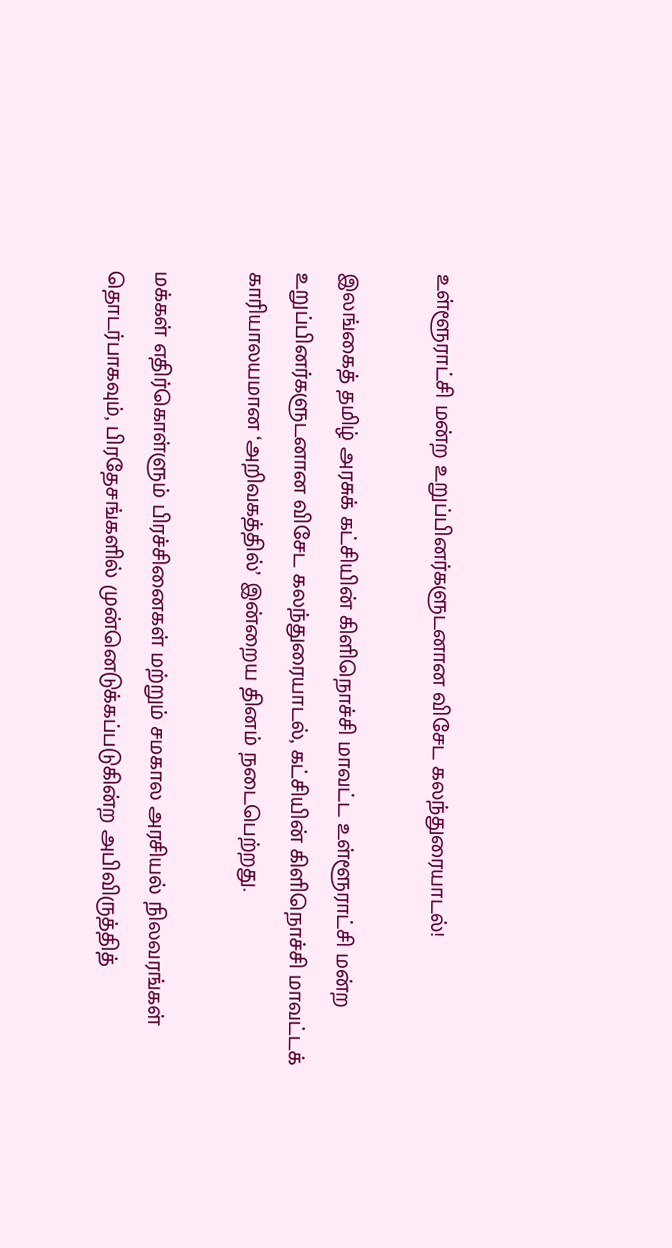உள்ளூராட்சி மன்ற உறுப்பினர்களுடனான விசேட கலந்துரையாடல்!

இலங்கைத் தமிழ் அரசுக் கட்சியின் கிளிநொச்சி மாவட்ட உள்ளூராட்சி மன்ற உறுப்பினர்களுடனான விசேட கலந்துரையாடல், கட்சியின் கிளிநொச்சி மாவட்டக் காரியாலயமான ‘அறிவகத்தில்’ இன்றைய தினம் நடைபெற்றது.

மக்கள் எதிர்கொள்ளும் பிரச்சினைகள் மற்றும் சமகால அரசியல் நிலவரங்கள் தொடர்பாகவும், பிரதேசங்களில் முன்னெடுக்கப்படுகின்ற அபிவிருத்தித்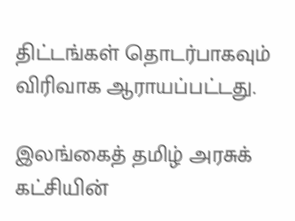திட்டங்கள் தொடர்பாகவும் விரிவாக ஆராயப்பட்டது.

இலங்கைத் தமிழ் அரசுக் கட்சியின்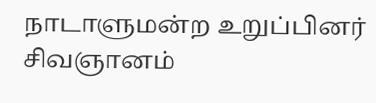நாடாளுமன்ற உறுப்பினர் சிவஞானம்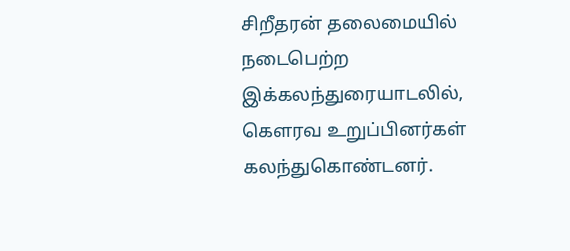சிறீதரன் தலைமையில் நடைபெற்ற இக்கலந்துரையாடலில், கௌரவ உறுப்பினர்கள் கலந்துகொண்டனர்.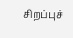சிறப்புச்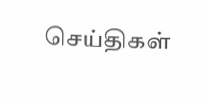செய்திகள்